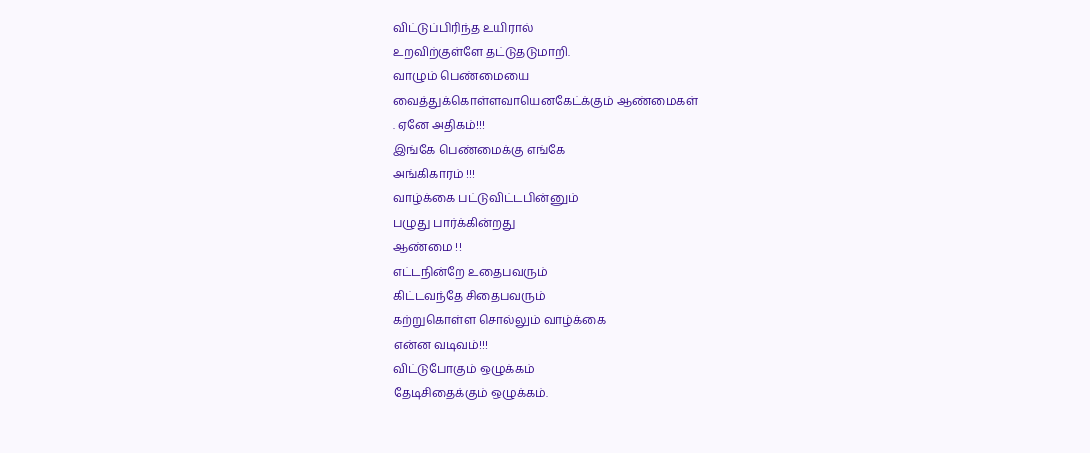விட்டுப்பிரிந்த உயிரால்
உறவிற்குள்ளே தட்டுதடுமாறி.
வாழும் பெண்மையை
வைத்துக்கொள்ளவாயெனகேட்க்கும் ஆண்மைகள்
. ஏனே அதிகம்!!!
இங்கே பெண்மைக்கு எங்கே
அங்கிகாரம் !!!
வாழ்க்கை பட்டுவிட்டபின்னும்
பழுது பார்க்கின்றது
ஆண்மை !!
எட்டநின்றே உதைபவரும்
கிட்டவந்தே சிதைபவரும்
கற்றுகொள்ள சொல்லும் வாழ்க்கை
என்ன வடிவம்!!!
விட்டுபோகும் ஒழுக்கம்
தேடிசிதைக்கும் ஒழுக்கம்.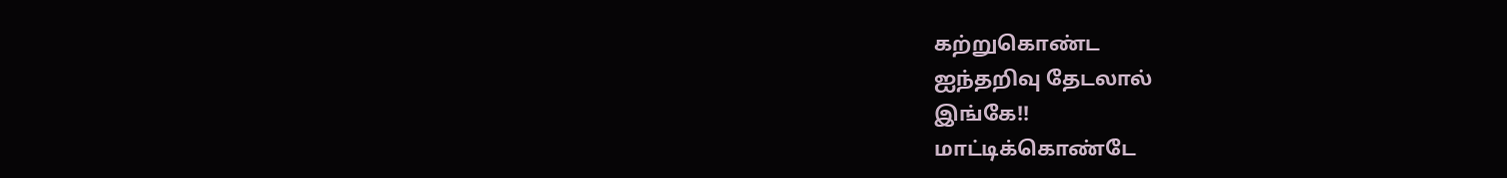கற்றுகொண்ட
ஐந்தறிவு தேடலால்
இங்கே!!
மாட்டிக்கொண்டே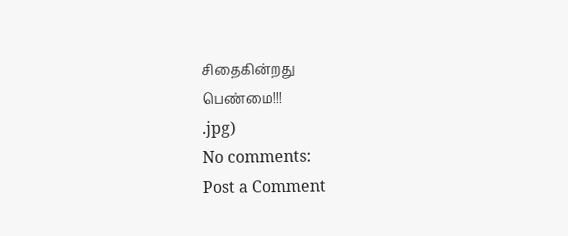சிதைகின்றது
பெண்மை!!!
.jpg)
No comments:
Post a Comment